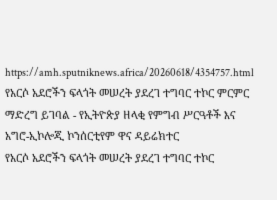https://amh.sputniknews.africa/20260618/4354757.html
የአርሶ አደሮችን ፍላጎት መሠረት ያደረገ ተግባር ተኮር ምርምር ማድረግ ይገባል - የኢትዮጵያ ዘላቂ የምግብ ሥርዓቶች እና አግሮ-ኢኮሎጂ ኮንሰርቲየም ዋና ዳይሬክተር
የአርሶ አደሮችን ፍላጎት መሠረት ያደረገ ተግባር ተኮር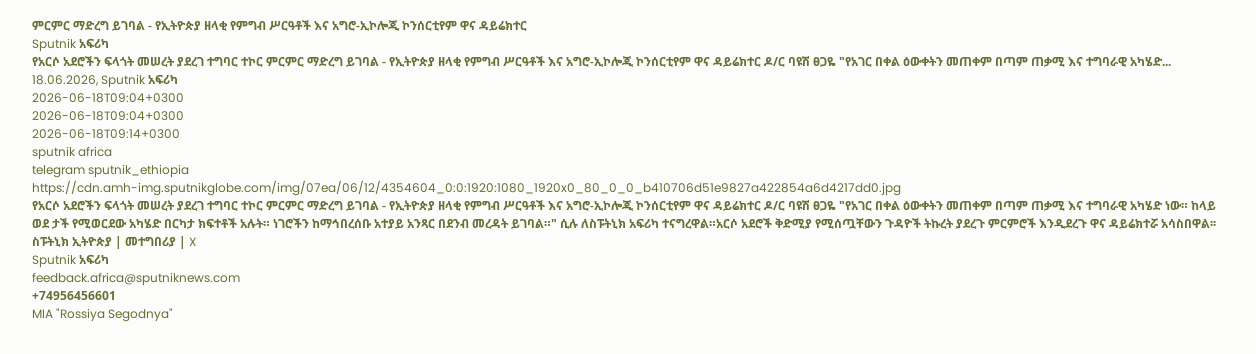ምርምር ማድረግ ይገባል - የኢትዮጵያ ዘላቂ የምግብ ሥርዓቶች እና አግሮ-ኢኮሎጂ ኮንሰርቲየም ዋና ዳይሬክተር
Sputnik አፍሪካ
የአርሶ አደሮችን ፍላጎት መሠረት ያደረገ ተግባር ተኮር ምርምር ማድረግ ይገባል - የኢትዮጵያ ዘላቂ የምግብ ሥርዓቶች እና አግሮ-ኢኮሎጂ ኮንሰርቲየም ዋና ዳይሬክተር ዶ/ር ባዩሽ ፀጋዬ "የአገር በቀል ዕውቀትን መጠቀም በጣም ጠቃሚ እና ተግባራዊ አካሄድ... 18.06.2026, Sputnik አፍሪካ
2026-06-18T09:04+0300
2026-06-18T09:04+0300
2026-06-18T09:14+0300
sputnik africa
telegram sputnik_ethiopia
https://cdn.amh-img.sputnikglobe.com/img/07ea/06/12/4354604_0:0:1920:1080_1920x0_80_0_0_b410706d51e9827a422854a6d4217dd0.jpg
የአርሶ አደሮችን ፍላጎት መሠረት ያደረገ ተግባር ተኮር ምርምር ማድረግ ይገባል - የኢትዮጵያ ዘላቂ የምግብ ሥርዓቶች እና አግሮ-ኢኮሎጂ ኮንሰርቲየም ዋና ዳይሬክተር ዶ/ር ባዩሽ ፀጋዬ "የአገር በቀል ዕውቀትን መጠቀም በጣም ጠቃሚ እና ተግባራዊ አካሄድ ነው። ከላይ ወደ ታች የሚወርደው አካሄድ በርካታ ክፍተቶች አሉት። ነገሮችን ከማኅበረሰቡ አተያይ አንጻር በደንብ መረዳት ይገባል።" ሲሉ ለስፑትኒክ አፍሪካ ተናግረዋል።አርሶ አደሮች ቅድሚያ የሚሰጧቸውን ጉዳዮች ትኩረት ያደረጉ ምርምሮች እንዲደረጉ ዋና ዳይሬክተሯ አሳስበዋል፡፡ ስፑትኒክ ኢትዮጵያ | መተግበሪያ | X
Sputnik አፍሪካ
feedback.africa@sputniknews.com
+74956456601
MIA "Rossiya Segodnya"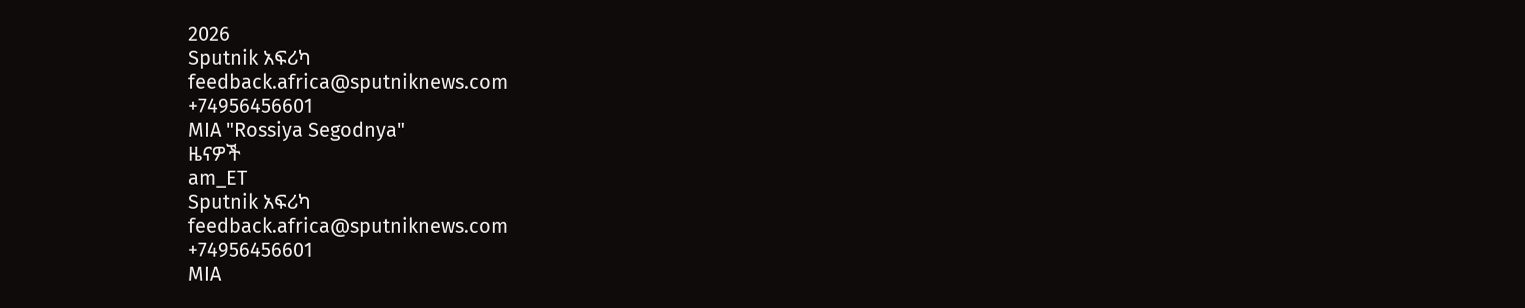2026
Sputnik አፍሪካ
feedback.africa@sputniknews.com
+74956456601
MIA "Rossiya Segodnya"
ዜናዎች
am_ET
Sputnik አፍሪካ
feedback.africa@sputniknews.com
+74956456601
MIA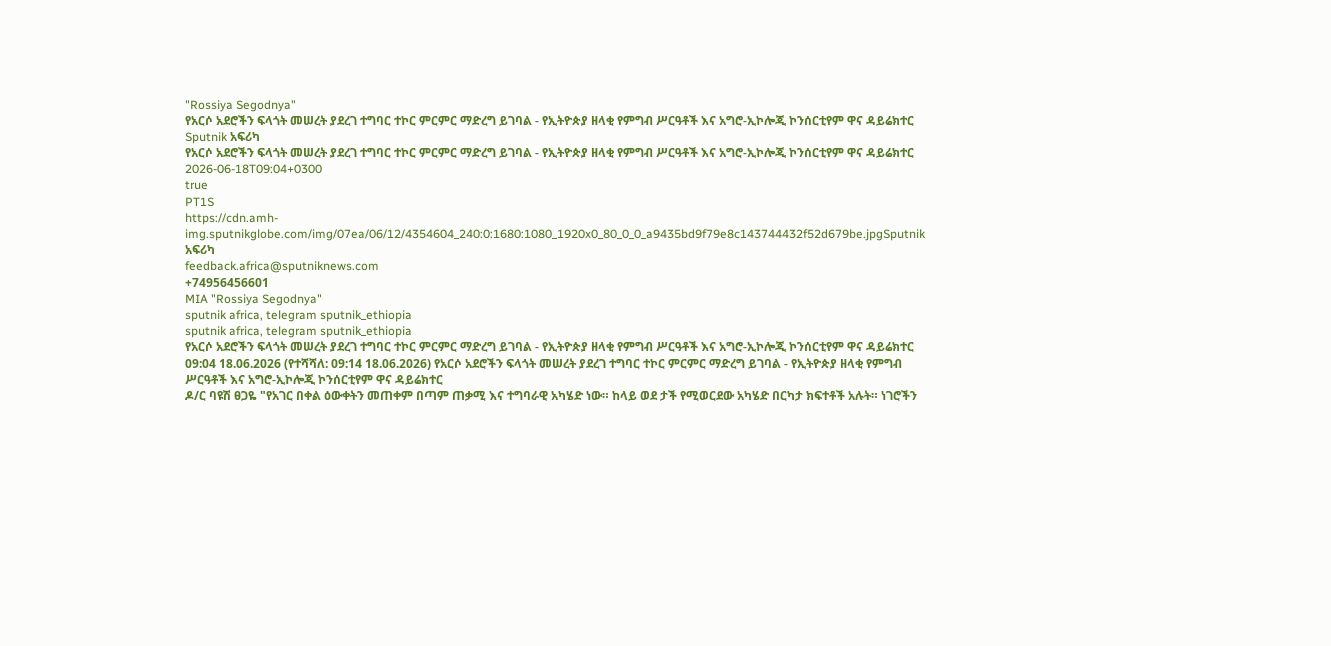"Rossiya Segodnya"
የአርሶ አደሮችን ፍላጎት መሠረት ያደረገ ተግባር ተኮር ምርምር ማድረግ ይገባል - የኢትዮጵያ ዘላቂ የምግብ ሥርዓቶች እና አግሮ-ኢኮሎጂ ኮንሰርቲየም ዋና ዳይሬክተር
Sputnik አፍሪካ
የአርሶ አደሮችን ፍላጎት መሠረት ያደረገ ተግባር ተኮር ምርምር ማድረግ ይገባል - የኢትዮጵያ ዘላቂ የምግብ ሥርዓቶች እና አግሮ-ኢኮሎጂ ኮንሰርቲየም ዋና ዳይሬክተር
2026-06-18T09:04+0300
true
PT1S
https://cdn.amh-img.sputnikglobe.com/img/07ea/06/12/4354604_240:0:1680:1080_1920x0_80_0_0_a9435bd9f79e8c143744432f52d679be.jpgSputnik አፍሪካ
feedback.africa@sputniknews.com
+74956456601
MIA "Rossiya Segodnya"
sputnik africa, telegram sputnik_ethiopia
sputnik africa, telegram sputnik_ethiopia
የአርሶ አደሮችን ፍላጎት መሠረት ያደረገ ተግባር ተኮር ምርምር ማድረግ ይገባል - የኢትዮጵያ ዘላቂ የምግብ ሥርዓቶች እና አግሮ-ኢኮሎጂ ኮንሰርቲየም ዋና ዳይሬክተር
09:04 18.06.2026 (የተሻሻለ: 09:14 18.06.2026) የአርሶ አደሮችን ፍላጎት መሠረት ያደረገ ተግባር ተኮር ምርምር ማድረግ ይገባል - የኢትዮጵያ ዘላቂ የምግብ ሥርዓቶች እና አግሮ-ኢኮሎጂ ኮንሰርቲየም ዋና ዳይሬክተር
ዶ/ር ባዩሽ ፀጋዬ "የአገር በቀል ዕውቀትን መጠቀም በጣም ጠቃሚ እና ተግባራዊ አካሄድ ነው። ከላይ ወደ ታች የሚወርደው አካሄድ በርካታ ክፍተቶች አሉት። ነገሮችን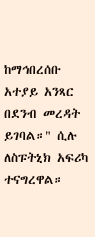ከማኅበረሰቡ አተያይ አንጻር በደንብ መረዳት ይገባል።" ሲሉ ለስፑትኒክ አፍሪካ ተናግረዋል።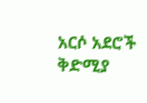አርሶ አደሮች ቅድሚያ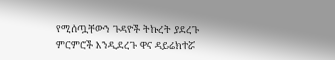የሚሰጧቸውን ጉዳዮች ትኩረት ያደረጉ ምርምሮች እንዲደረጉ ዋና ዳይሬክተሯ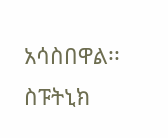አሳስበዋል፡፡
ስፑትኒክ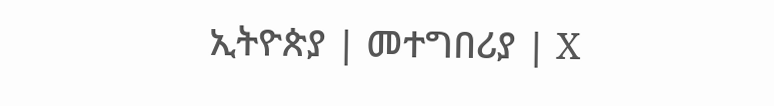ኢትዮጵያ | መተግበሪያ | X